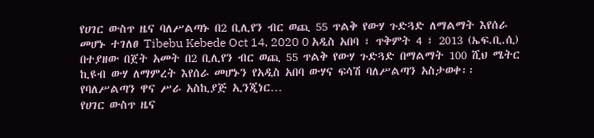የሀገር ውስጥ ዜና ባለሥልጣኑ በ2 ቢሊየን ብር ወጪ 55 ጥልቅ የውሃ ጉድጓድ ለማልማት እየሰራ መሆኑ ተገለፀ Tibebu Kebede Oct 14, 2020 0 አዲስ አበባ ፣ ጥቅምት 4 ፣ 2013 (ኤፍ.ቢ.ሲ) በተያዘው በጀት አመት በ2 ቢሊየን ብር ወጪ 55 ጥልቅ የውሃ ጉድጓድ በማልማት 100 ሺህ ሜትር ኪዩብ ውሃ ለማምረት እየሰራ መሆኑን የአዲስ አበባ ውሃና ፍሳሽ ባለሥልጣን አስታወቀ፡፡ የባለሥልጣን ዋና ሥራ አስኪያጅ ኢንጂነር…
የሀገር ውስጥ ዜና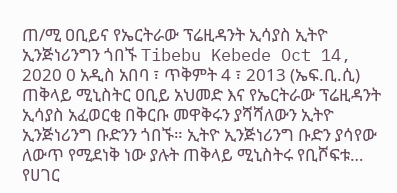ጠ/ሚ ዐቢይና የኤርትራው ፕሬዚዳንት ኢሳያስ ኢትዮ ኢንጅነሪንግን ጎበኙ Tibebu Kebede Oct 14, 2020 0 አዲስ አበባ ፣ ጥቅምት 4 ፣ 2013 (ኤፍ.ቢ.ሲ) ጠቅላይ ሚኒስትር ዐቢይ አህመድ እና የኤርትራው ፕሬዚዳንት ኢሳያስ አፈወርቂ በቅርቡ መዋቅሩን ያሻሻለውን ኢትዮ ኢንጅነሪንግ ቡድንን ጎበኙ። ኢትዮ ኢንጅነሪንግ ቡድን ያሳየው ለውጥ የሚደነቅ ነው ያሉት ጠቅላይ ሚኒስትሩ የቢሾፍቱ…
የሀገር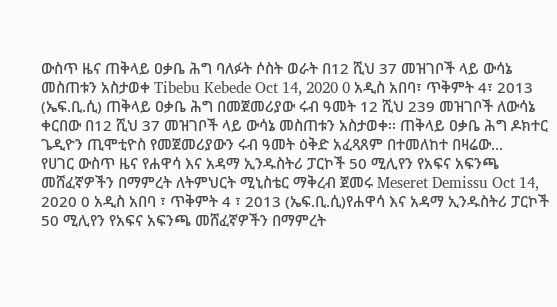ውስጥ ዜና ጠቅላይ ዐቃቤ ሕግ ባለፉት ሶስት ወራት በ12 ሺህ 37 መዝገቦች ላይ ውሳኔ መስጠቱን አስታወቀ Tibebu Kebede Oct 14, 2020 0 አዲስ አበባ፣ ጥቅምት 4፣ 2013 (ኤፍ.ቢ.ሲ) ጠቅላይ ዐቃቤ ሕግ በመጀመሪያው ሩብ ዓመት 12 ሺህ 239 መዝገቦች ለውሳኔ ቀርበው በ12 ሺህ 37 መዝገቦች ላይ ውሳኔ መስጠቱን አስታወቀ፡፡ ጠቅላይ ዐቃቤ ሕግ ዶክተር ጌዲዮን ጢሞቲዮስ የመጀመሪያውን ሩብ ዓመት ዕቅድ አፈጻጸም በተመለከተ በዛሬው…
የሀገር ውስጥ ዜና የሐዋሳ እና አዳማ ኢንዱስትሪ ፓርኮች 50 ሚሊየን የአፍና አፍንጫ መሸፈኛዎችን በማምረት ለትምህርት ሚኒስቴር ማቅረብ ጀመሩ Meseret Demissu Oct 14, 2020 0 አዲስ አበባ ፣ ጥቅምት 4 ፣ 2013 (ኤፍ.ቢ.ሲ)የሐዋሳ እና አዳማ ኢንዱስትሪ ፓርኮች 50 ሚሊየን የአፍና አፍንጫ መሸፈኛዎችን በማምረት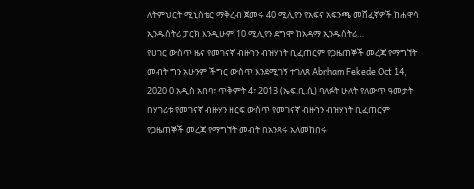ለትምህርት ሚኒስቴር ማቅረብ ጀመሩ 40 ሚሊየን የአፍና አፍንጫ መሸፈኛዎች ከሐዋሳ ኢንዱስትሪ ፓርክ እንዲሁም 10 ሚሊየን ደግሞ ከአዳማ ኢንዱስትሪ…
የሀገር ውስጥ ዜና የመገናኛ ብዙኀን ብዝሃነት ቢፈጠርም የጋዜጠኞች መረጃ የማግኘት መብት ግን አሁንም ችግር ውስጥ እንደሚገኝ ተገለጸ Abrham Fekede Oct 14, 2020 0 አዲስ አበባ፣ ጥቅምት 4፣ 2013 (ኤፍ.ቢ.ሲ) ባለፉት ሁለት የለውጥ ዓመታት በሃገሪቱ የመገናኛ ብዙሃን ዘርፍ ውስጥ የመገናኛ ብዙኀን ብዝሃነት ቢፈጠርም የጋዜጠኞች መረጃ የማግኘት መብት በአንጻሩ አለመከበሩ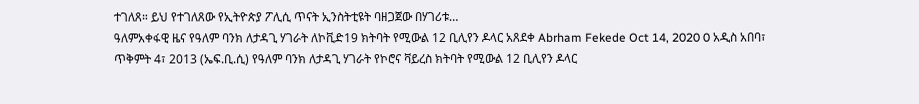ተገለጸ። ይህ የተገለጸው የኢትዮጵያ ፖሊሲ ጥናት ኢንስትቲዩት ባዘጋጀው በሃገሪቱ…
ዓለምአቀፋዊ ዜና የዓለም ባንክ ለታዳጊ ሃገራት ለኮቪድ19 ክትባት የሚውል 12 ቢሊየን ዶላር አጸደቀ Abrham Fekede Oct 14, 2020 0 አዲስ አበባ፣ ጥቅምት 4፣ 2013 (ኤፍ.ቢ.ሲ) የዓለም ባንክ ለታዳጊ ሃገራት የኮሮና ቫይረስ ክትባት የሚውል 12 ቢሊየን ዶላር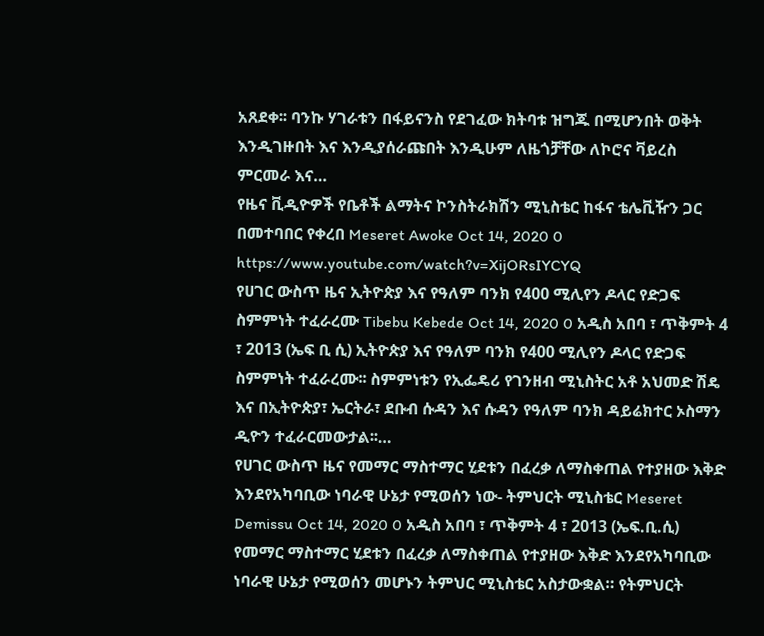አጸደቀ፡፡ ባንኩ ሃገራቱን በፋይናንስ የደገፈው ክትባቱ ዝግጁ በሚሆንበት ወቅት እንዲገዙበት እና እንዲያሰራጩበት እንዲሁም ለዜጎቻቸው ለኮሮና ቫይረስ ምርመራ እና…
የዜና ቪዲዮዎች የቤቶች ልማትና ኮንስትራክሽን ሚኒስቴር ከፋና ቴሌቪዥን ጋር በመተባበር የቀረበ Meseret Awoke Oct 14, 2020 0 https://www.youtube.com/watch?v=XijORsIYCYQ
የሀገር ውስጥ ዜና ኢትዮጵያ እና የዓለም ባንክ የ400 ሚሊየን ዶላር የድጋፍ ስምምነት ተፈራረሙ Tibebu Kebede Oct 14, 2020 0 አዲስ አበባ ፣ ጥቅምት 4 ፣ 2013 (ኤፍ ቢ ሲ) ኢትዮጵያ እና የዓለም ባንክ የ400 ሚሊየን ዶላር የድጋፍ ስምምነት ተፈራረሙ፡፡ ስምምነቱን የኢፌዴሪ የገንዘብ ሚኒስትር አቶ አህመድ ሽዴ እና በኢትዮጵያ፣ ኤርትራ፣ ደቡብ ሱዳን እና ሱዳን የዓለም ባንክ ዳይሬክተር ኦስማን ዲዮን ተፈራርመውታል፡፡…
የሀገር ውስጥ ዜና የመማር ማስተማር ሂደቱን በፈረቃ ለማስቀጠል የተያዘው እቅድ እንደየአካባቢው ነባራዊ ሁኔታ የሚወሰን ነው- ትምህርት ሚኒስቴር Meseret Demissu Oct 14, 2020 0 አዲስ አበባ ፣ ጥቅምት 4 ፣ 2013 (ኤፍ.ቢ.ሲ) የመማር ማስተማር ሂደቱን በፈረቃ ለማስቀጠል የተያዘው እቅድ እንደየአካባቢው ነባራዊ ሁኔታ የሚወሰን መሆኑን ትምህር ሚኒስቴር አስታውቋል። የትምህርት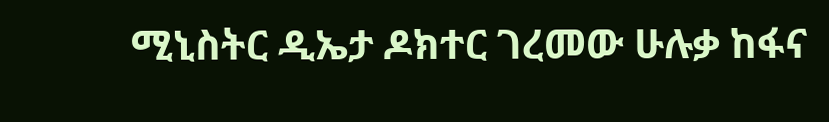ሚኒስትር ዲኤታ ዶክተር ገረመው ሁሉቃ ከፋና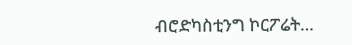ብሮድካስቲንግ ኮርፖሬት…